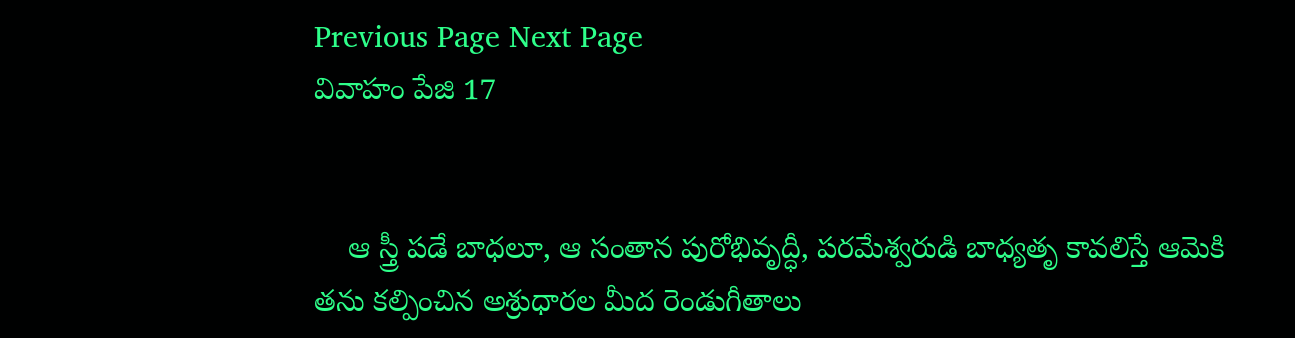Previous Page Next Page
వివాహం పేజి 17


    ఆ స్త్రీ పడే బాధలూ, ఆ సంతాన పురోభివృద్ధీ, పరమేశ్వరుడి బాధ్యతృ కావలిస్తే ఆమెకి తను కల్పించిన అశ్రుధారల మీద రెండుగీతాలు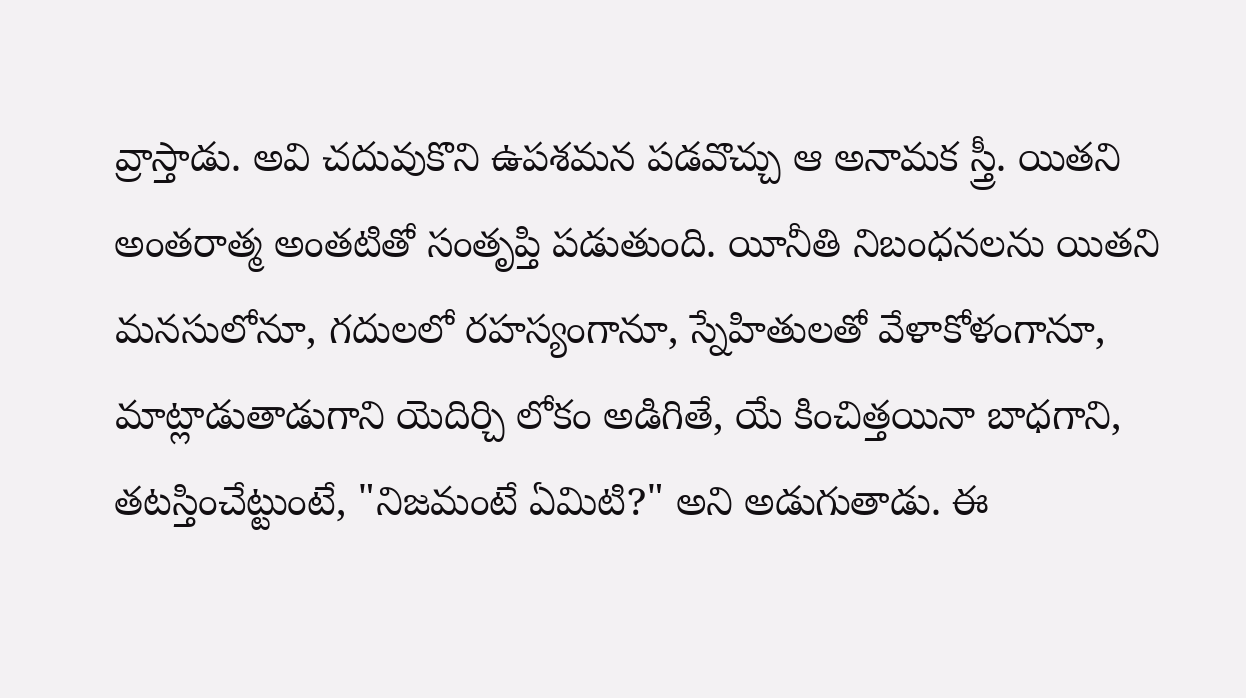వ్రాస్తాడు. అవి చదువుకొని ఉపశమన పడవొచ్చు ఆ అనామక స్త్రీ. యితని అంతరాత్మ అంతటితో సంతృప్తి పడుతుంది. యీనీతి నిబంధనలను యితని మనసులోనూ, గదులలో రహస్యంగానూ, స్నేహితులతో వేళాకోళంగానూ, మాట్లాడుతాడుగాని యెదిర్చి లోకం అడిగితే, యే కించిత్తయినా బాధగాని, తటస్తించేట్టుంటే, "నిజమంటే ఏమిటి?" అని అడుగుతాడు. ఈ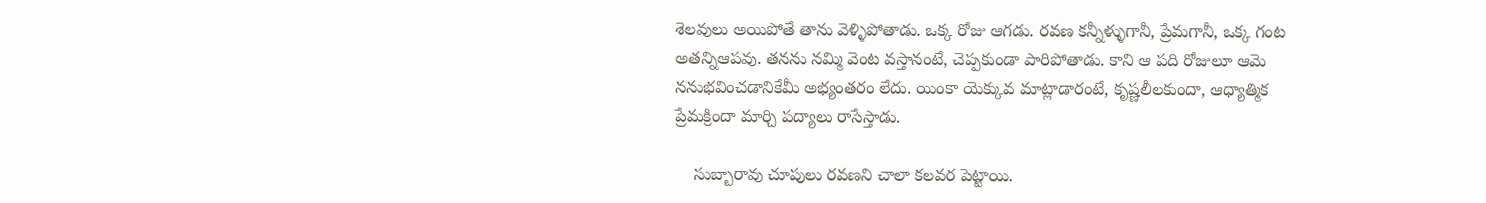శెలవులు అయిపోతే తాను వెళ్ళిపోతాడు. ఒక్క రోజు ఆగడు. రవణ కన్నీళ్ళుగానీ, ప్రేమగానీ, ఒక్క గంట అతన్నిఆపవు. తనను నమ్మి వెంట వస్తానంటే, చెప్పకుండా పారిపోతాడు. కాని ఆ పది రోజులూ ఆమె ననుభవించడానికేమీ అభ్యంతరం లేదు. యింకా యెక్కువ మాట్లాడారంటే, కృష్ణలీలకుందా, ఆధ్యాత్మిక ప్రేమక్రిందా మార్చి పద్యాలు రాసేస్తాడు.

    సుబ్బారావు చూపులు రవణని చాలా కలవర పెట్టాయి.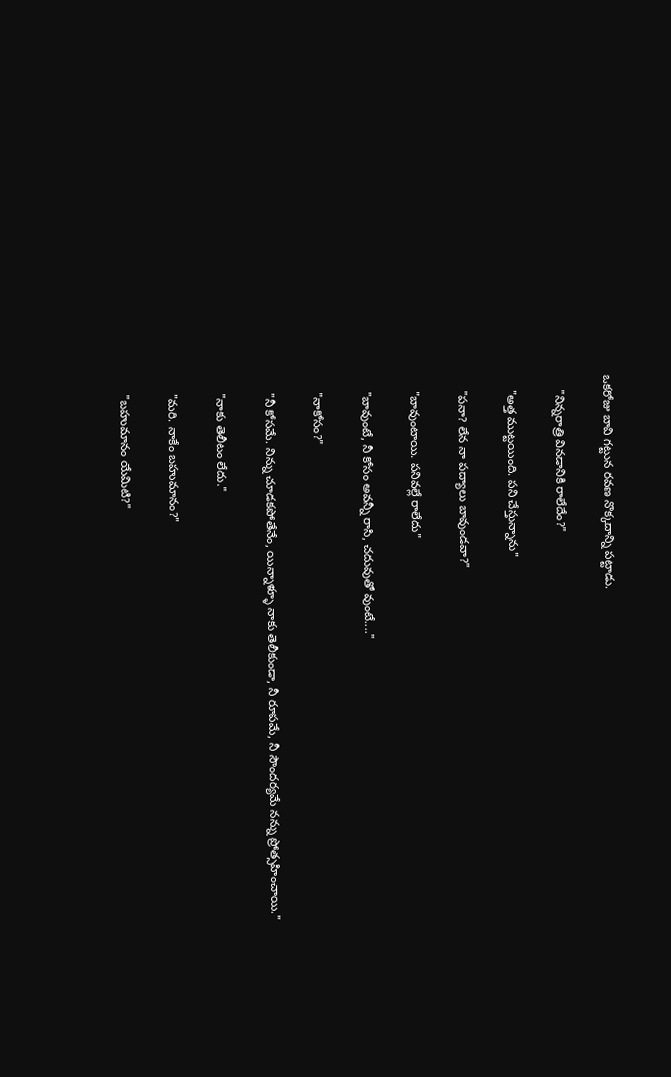ఒకరోజు బావి గట్టున రవణ నొక్కదాన్ని పట్టాడు.

    "నిన్నరాత్రి వినడానికి రాలేదేం?"

    "అత్త ముట్టయింది. పని చేస్తున్నాను"

    "పనా? లేన నా పద్యాలు బావుండవా?"

    "బావుంటాయి. పనివల్లే రాలేదు"

    "బావుంటే, నీ కోసం అవన్నీ రాసి, చదువుతో వుంటే...."

    "నాకోసం?"

    "నీ కోసమే. నిన్ను చూడకపోతేనేం, యిన్నాళ్ళూ నాకు తెలీకుండా, నీ రూపమే, నీ సౌందర్యమే నన్ను ప్రోత్సహించాయి."

    "నాకు తెలీటం లేదు."

    "మరి. నాకేం బహుమానం?"

    "బహుమానం యేమిటి?"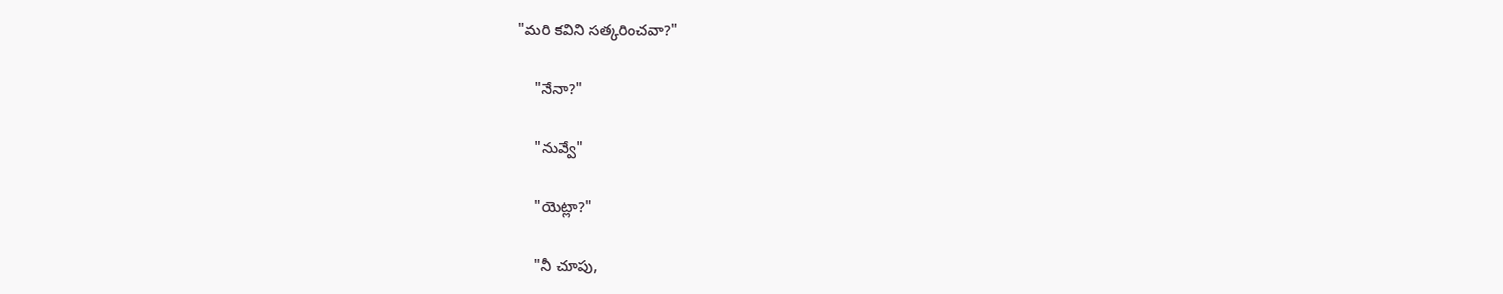"మరి కవిని సత్కరించవా?"

    "నేనా?"

    "నువ్వే"

    "యెట్లా?"

    "నీ చూపు,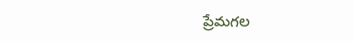ప్రేమగల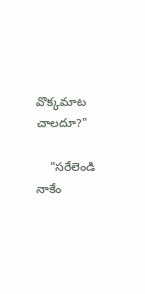వొక్కమాట చాలదూ?"

    "సరేలెండి నాకేం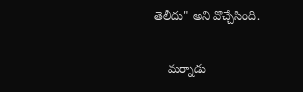తెలీదు" అని వొచ్చేసింది.

    మర్నాడు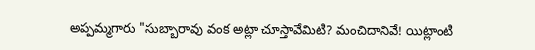అప్పమ్మగారు "సుబ్బారావు వంక అట్లా చూస్తావేమిటి? మంచిదానివే! యిట్లాంటి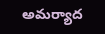అమర్యాద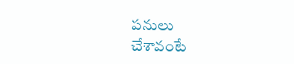పనులు
చేశావంటే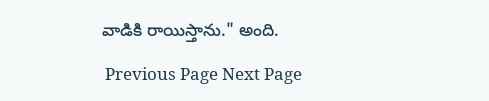వాడికి రాయిస్తాను." అంది.

 Previous Page Next Page